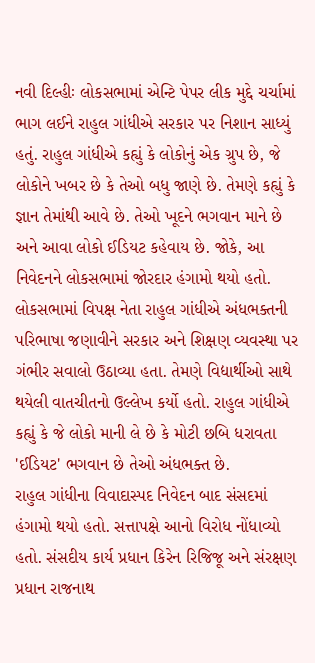નવી દિલ્હીઃ લોકસભામાં એન્ટિ પેપર લીક મુદ્દે ચર્ચામાં ભાગ લઈને રાહુલ ગાંધીએ સરકાર પર નિશાન સાધ્યું હતું. રાહુલ ગાંધીએ કહ્યું કે લોકોનું એક ગ્રુપ છે, જે લોકોને ખબર છે કે તેઓ બધુ જાણે છે. તેમણે કહ્યું કે જ્ઞાન તેમાંથી આવે છે. તેઓ ખૂદને ભગવાન માને છે અને આવા લોકો ઈડિયટ કહેવાય છે. જોકે, આ નિવેદનને લોકસભામાં જોરદાર હંગામો થયો હતો.
લોકસભામાં વિપક્ષ નેતા રાહુલ ગાંધીએ અંધભક્તની પરિભાષા જણાવીને સરકાર અને શિક્ષણ વ્યવસ્થા પર ગંભીર સવાલો ઉઠાવ્યા હતા. તેમણે વિદ્યાર્થીઓ સાથે થયેલી વાતચીતનો ઉલ્લેખ કર્યો હતો. રાહુલ ગાંધીએ કહ્યું કે જે લોકો માની લે છે કે મોટી છબિ ધરાવતા 'ઈડિયટ' ભગવાન છે તેઓ અંધભક્ત છે.
રાહુલ ગાંધીના વિવાદાસ્પદ નિવેદન બાદ સંસદમાં હંગામો થયો હતો. સત્તાપક્ષે આનો વિરોધ નોંધાવ્યો હતો. સંસદીય કાર્ય પ્રધાન કિરેન રિજિજૂ અને સંરક્ષણ પ્રધાન રાજનાથ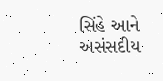સિંહે આને અસંસદીય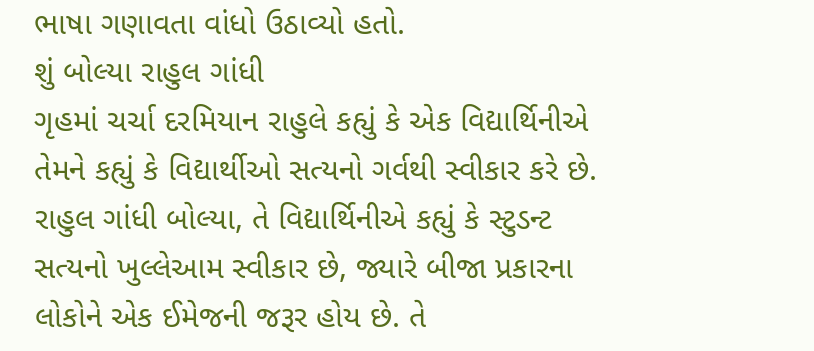ભાષા ગણાવતા વાંધો ઉઠાવ્યો હતો.
શું બોલ્યા રાહુલ ગાંધી
ગૃહમાં ચર્ચા દરમિયાન રાહુલે કહ્યું કે એક વિદ્યાર્થિનીએ તેમને કહ્યું કે વિદ્યાર્થીઓ સત્યનો ગર્વથી સ્વીકાર કરે છે. રાહુલ ગાંધી બોલ્યા, તે વિદ્યાર્થિનીએ કહ્યું કે સ્ટુડન્ટ સત્યનો ખુલ્લેઆમ સ્વીકાર છે, જ્યારે બીજા પ્રકારના લોકોને એક ઈમેજની જરૂર હોય છે. તે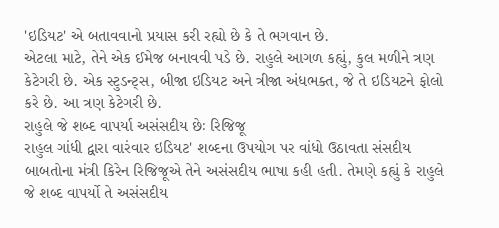'ઇડિયટ' એ બતાવવાનો પ્રયાસ કરી રહ્યો છે કે તે ભગવાન છે.
એટલા માટે, તેને એક ઈમેજ બનાવવી પડે છે. રાહુલે આગળ કહ્યું, કુલ મળીને ત્રણ કેટેગરી છે. એક સ્ટુડન્ટ્સ, બીજા ઇડિયટ અને ત્રીજા અંધભક્ત, જે તે ઇડિયટને ફોલો કરે છે. આ ત્રણ કેટેગરી છે.
રાહુલે જે શબ્દ વાપર્યા અસંસદીય છેઃ રિજિજૂ
રાહુલ ગાંધી દ્વારા વારંવાર ઇડિયટ' શબ્દના ઉપયોગ પર વાંધો ઉઠાવતા સંસદીય બાબતોના મંત્રી કિરેન રિજિજૂએ તેને અસંસદીય ભાષા કહી હતી. તેમણે કહ્યું કે રાહુલે જે શબ્દ વાપર્યો તે અસંસદીય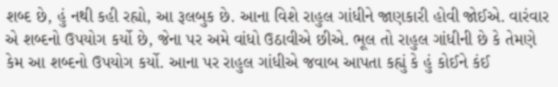શબ્દ છે, હું નથી કહી રહ્યો, આ રૂલબુક છે. આના વિશે રાહુલ ગાંધીને જાણકારી હોવી જોઈએ. વારંવાર એ શબ્દનો ઉપયોગ કર્યો છે, જેના પર અમે વાંધો ઉઠાવીએ છીએ. ભૂલ તો રાહુલ ગાંધીની છે કે તેમણે કેમ આ શબ્દનો ઉપયોગ કર્યો. આના પર રાહુલ ગાંધીએ જવાબ આપતા કહ્યું કે હું કોઈને કંઈ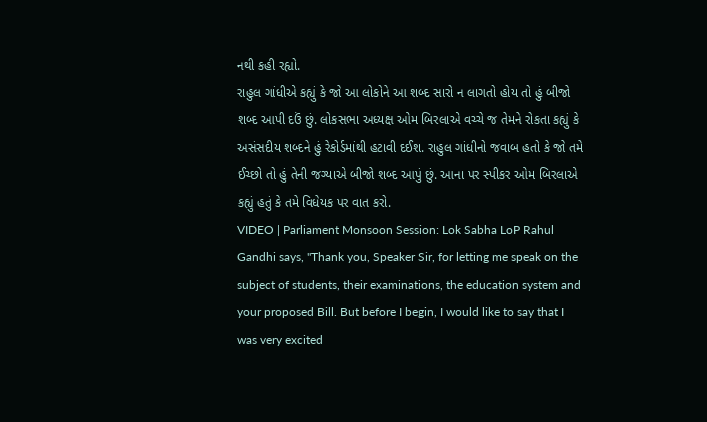નથી કહી રહ્યો.
રાહુલ ગાંધીએ કહ્યું કે જો આ લોકોને આ શબ્દ સારો ન લાગતો હોય તો હું બીજો શબ્દ આપી દઉં છું. લોકસભા અધ્યક્ષ ઓમ બિરલાએ વચ્ચે જ તેમને રોકતા કહ્યું કે અસંસદીય શબ્દને હું રેકોર્ડમાંથી હટાવી દઈશ. રાહુલ ગાંધીનો જવાબ હતો કે જો તમે ઈચ્છો તો હું તેની જગ્યાએ બીજો શબ્દ આપું છું. આના પર સ્પીકર ઓમ બિરલાએ કહ્યું હતું કે તમે વિધેયક પર વાત કરો.
VIDEO | Parliament Monsoon Session: Lok Sabha LoP Rahul Gandhi says, "Thank you, Speaker Sir, for letting me speak on the subject of students, their examinations, the education system and your proposed Bill. But before I begin, I would like to say that I was very excited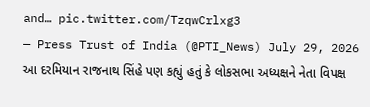and… pic.twitter.com/TzqwCrlxg3
— Press Trust of India (@PTI_News) July 29, 2026
આ દરમિયાન રાજનાથ સિંહે પણ કહ્યું હતું કે લોકસભા અધ્યક્ષને નેતા વિપક્ષ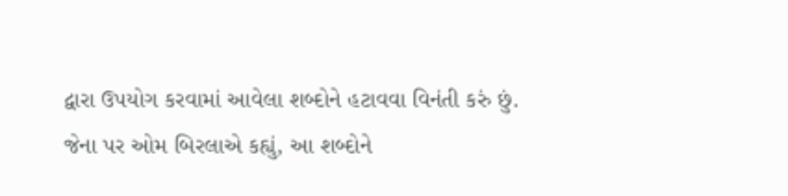દ્વારા ઉપયોગ કરવામાં આવેલા શબ્દોને હટાવવા વિનંતી કરું છું. જેના પર ઓમ બિરલાએ કહ્યું, આ શબ્દોને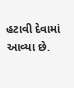હટાવી દેવામાં આવ્યા છે.